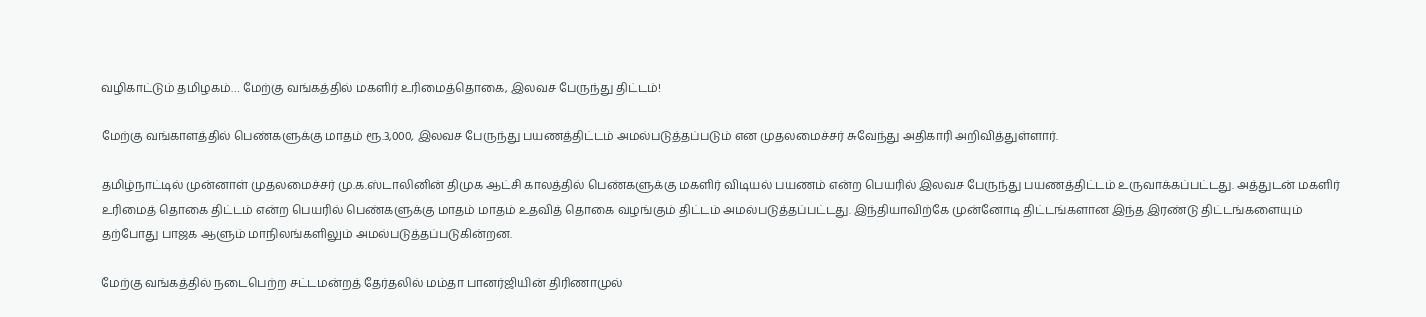வழிகாட்டும் தமிழகம்… மேற்கு வங்கத்தில் மகளிர் உரிமைத்தொகை, இலவச பேருந்து திட்டம்!

மேற்கு வங்காளத்தில் பெண்களுக்கு மாதம் ரூ.3,000, இலவச பேருந்து பயணத்திட்டம் அமல்படுத்தப்படும் என முதலமைச்சர் சுவேந்து அதிகாரி அறிவித்துள்ளார்.

தமிழ்நாட்டில் முன்னாள் முதலமைச்சர் மு.க.ஸ்டாலினின் திமுக ஆட்சி காலத்தில் பெண்களுக்கு மகளிர் விடியல் பயணம் என்ற பெயரில் இலவச பேருந்து பயணத்திட்டம் உருவாக்கப்பட்டது. அத்துடன் மகளிர் உரிமைத் தொகை திட்டம் என்ற பெயரில் பெண்களுக்கு மாதம் மாதம் உதவித் தொகை வழங்கும் திட்டம் அமல்படுத்தப்பட்டது. இந்தியாவிற்கே முன்னோடி திட்டங்களான இந்த இரண்டு திட்டங்களையும் தற்போது பாஜக ஆளும் மாநிலங்களிலும் அமல்படுத்தப்படுகின்றன.

மேற்கு வங்கத்தில் நடைபெற்ற சட்டமன்றத் தேர்தலில் மம்தா பானர்ஜியின் திரிணாமுல்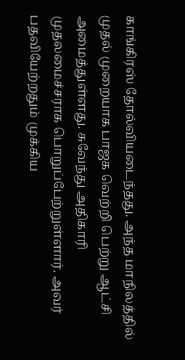காங்கிரஸ் தோல்வியடைந்தது. அந்த மாநிலத்தில் முதல் முறையாக பாஜக வெற்றி பெற்று ஆட்சி அமைத்துள்ளது. சுவேந்து அதிகாரி முதலமைச்சராக பொறுப்பேற்றுள்ளார். அவர் பதவியேற்றதும் முக்கிய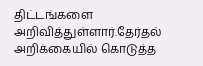திட்டங்களை அறிவித்துள்ளார்.தேர்தல் அறிக்கையில் கொடுத்த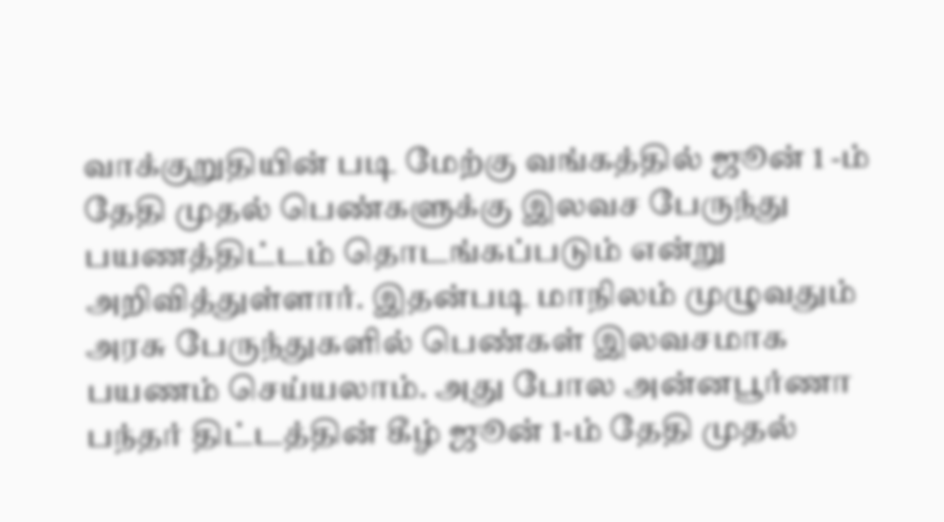வாக்குறுதியின் படி மேற்கு வங்கத்தில் ஜூன் 1 -ம் தேதி முதல் பெண்களுக்கு இலவச பேருந்து பயணத்திட்டம் தொடங்கப்படும் என்று அறிவித்துள்ளார். இதன்படி மாநிலம் முழுவதும் அரசு பேருந்துகளில் பெண்கள் இலவசமாக பயணம் செய்யலாம். அது போல அன்னபூர்ணா பந்தர் திட்டத்தின் கீழ் ஜூன் 1-ம் தேதி முதல்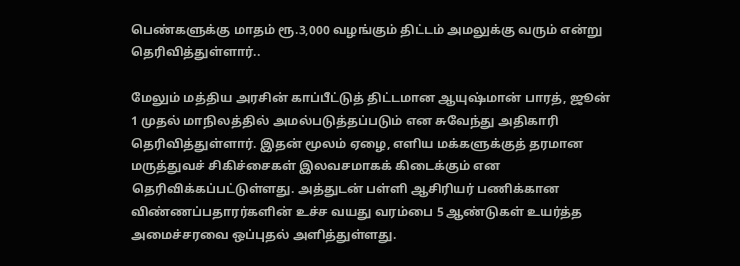பெண்களுக்கு மாதம் ரூ.3,000 வழங்கும் திட்டம் அமலுக்கு வரும் என்று தெரிவித்துள்ளார்..

மேலும் மத்திய அரசின் காப்பீட்டுத் திட்டமான ஆயுஷ்மான் பாரத், ஜூன் 1 முதல் மாநிலத்தில் அமல்படுத்தப்படும் என சுவேந்து அதிகாரி தெரிவித்துள்ளார். இதன் மூலம் ஏழை, எளிய மக்களுக்குத் தரமான மருத்துவச் சிகிச்சைகள் இலவசமாகக் கிடைக்கும் என தெரிவிக்கப்பட்டுள்ளது. அத்துடன் பள்ளி ஆசிரியர் பணிக்கான விண்ணப்பதாரர்களின் உச்ச வயது வரம்பை 5 ஆண்டுகள் உயர்த்த அமைச்சரவை ஒப்புதல் அளித்துள்ளது.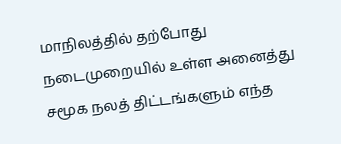மாநிலத்தில் தற்போது நடைமுறையில் உள்ள அனைத்து சமூக நலத் திட்டங்களும் எந்த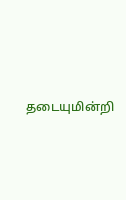தடையுமின்றி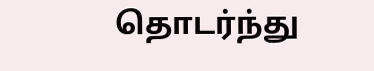தொடர்ந்து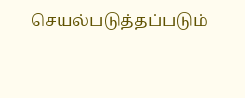செயல்படுத்தப்படும்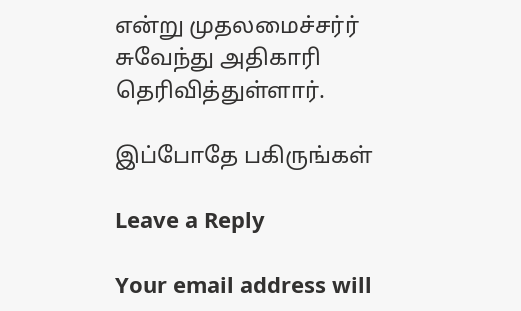என்று முதலமைச்சர்ர் சுவேந்து அதிகாரி தெரிவித்துள்ளார்.

இப்போதே பகிருங்கள்

Leave a Reply

Your email address will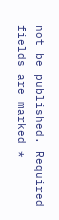not be published. Required fields are marked *